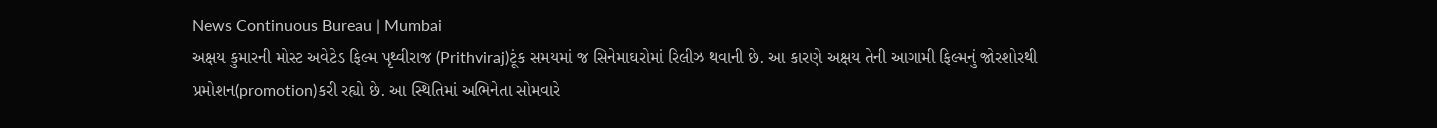News Continuous Bureau | Mumbai
અક્ષય કુમારની મોસ્ટ અવેટેડ ફિલ્મ પૃથ્વીરાજ (Prithviraj)ટૂંક સમયમાં જ સિનેમાઘરોમાં રિલીઝ થવાની છે. આ કારણે અક્ષય તેની આગામી ફિલ્મનું જોરશોરથી પ્રમોશન(promotion)કરી રહ્યો છે. આ સ્થિતિમાં અભિનેતા સોમવારે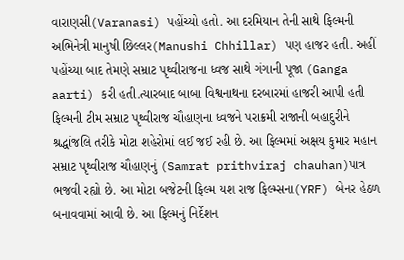વારાણસી(Varanasi) પહોંચ્યો હતો. આ દરમિયાન તેની સાથે ફિલ્મની અભિનેત્રી માનુષી છિલ્લર(Manushi Chhillar) પણ હાજર હતી. અહીં પહોંચ્યા બાદ તેમણે સમ્રાટ પૃથ્વીરાજના ધ્વજ સાથે ગંગાની પૂજા (Ganga aarti) કરી હતી.ત્યારબાદ બાબા વિશ્વનાથના દરબારમાં હાજરી આપી હતી
ફિલ્મની ટીમ સમ્રાટ પૃથ્વીરાજ ચૌહાણના ધ્વજને પરાક્રમી રાજાની બહાદુરીને શ્રદ્ધાંજલિ તરીકે મોટા શહેરોમાં લઈ જઈ રહી છે. આ ફિલ્મમાં અક્ષય કુમાર મહાન સમ્રાટ પૃથ્વીરાજ ચૌહાણનું (Samrat prithviraj chauhan)પાત્ર ભજવી રહ્યો છે. આ મોટા બજેટની ફિલ્મ યશ રાજ ફિલ્મ્સના(YRF) બેનર હેઠળ બનાવવામાં આવી છે. આ ફિલ્મનું નિર્દેશન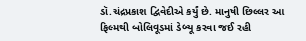ડૉ.ચંદ્રપ્રકાશ દ્વિવેદીએ કર્યું છે. માનુષી છિલ્લર આ ફિલ્મથી બોલિવૂડમાં ડેબ્યૂ કરવા જઈ રહી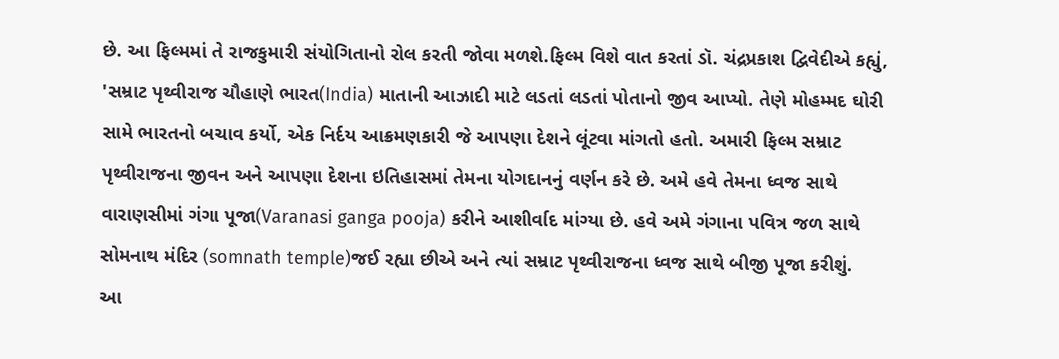છે. આ ફિલ્મમાં તે રાજકુમારી સંયોગિતાનો રોલ કરતી જોવા મળશે.ફિલ્મ વિશે વાત કરતાં ડૉ. ચંદ્રપ્રકાશ દ્વિવેદીએ કહ્યું, 'સમ્રાટ પૃથ્વીરાજ ચૌહાણે ભારત(India) માતાની આઝાદી માટે લડતાં લડતાં પોતાનો જીવ આપ્યો. તેણે મોહમ્મદ ઘોરી સામે ભારતનો બચાવ કર્યો, એક નિર્દય આક્રમણકારી જે આપણા દેશને લૂંટવા માંગતો હતો. અમારી ફિલ્મ સમ્રાટ પૃથ્વીરાજના જીવન અને આપણા દેશના ઇતિહાસમાં તેમના યોગદાનનું વર્ણન કરે છે. અમે હવે તેમના ધ્વજ સાથે વારાણસીમાં ગંગા પૂજા(Varanasi ganga pooja) કરીને આશીર્વાદ માંગ્યા છે. હવે અમે ગંગાના પવિત્ર જળ સાથે સોમનાથ મંદિર (somnath temple)જઈ રહ્યા છીએ અને ત્યાં સમ્રાટ પૃથ્વીરાજના ધ્વજ સાથે બીજી પૂજા કરીશું.
આ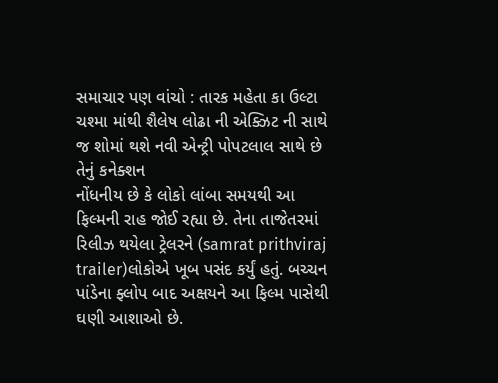સમાચાર પણ વાંચો : તારક મહેતા કા ઉલ્ટા ચશ્મા માંથી શૈલેષ લોઢા ની એક્ઝિટ ની સાથે જ શોમાં થશે નવી એન્ટ્રી પોપટલાલ સાથે છે તેનું કનેક્શન
નોંધનીય છે કે લોકો લાંબા સમયથી આ ફિલ્મની રાહ જોઈ રહ્યા છે. તેના તાજેતરમાં રિલીઝ થયેલા ટ્રેલરને (samrat prithviraj trailer)લોકોએ ખૂબ પસંદ કર્યું હતું. બચ્ચન પાંડેના ફ્લોપ બાદ અક્ષયને આ ફિલ્મ પાસેથી ઘણી આશાઓ છે.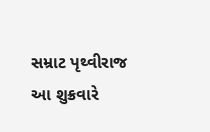સમ્રાટ પૃથ્વીરાજ આ શુક્રવારે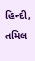હિન્દી, તમિલ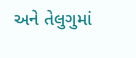અને તેલુગુમાં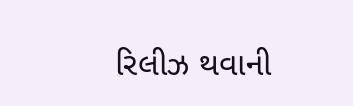રિલીઝ થવાની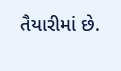તૈયારીમાં છે.